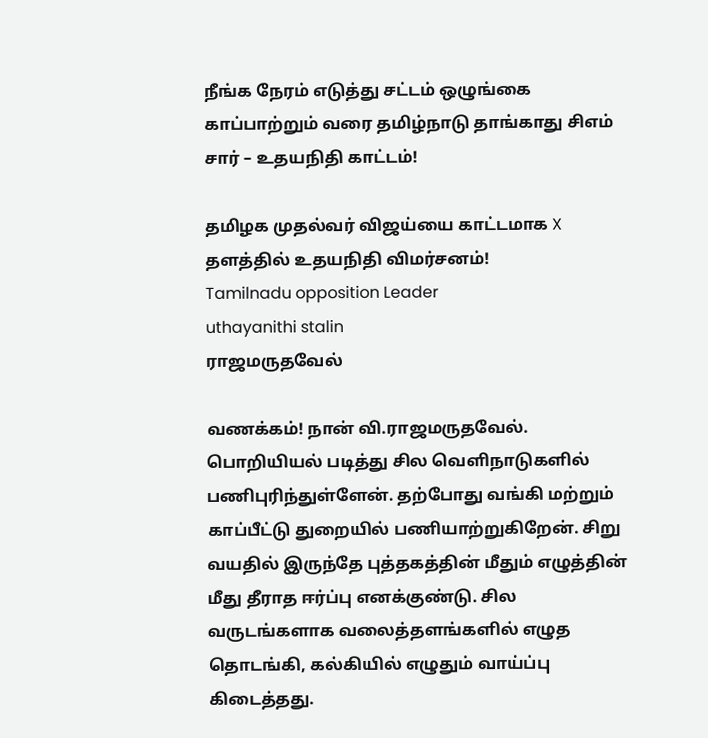நீங்க நேரம் எடுத்து சட்டம் ஒழுங்கை காப்பாற்றும் வரை தமிழ்நாடு தாங்காது சிஎம் சார் – உதயநிதி காட்டம்!

தமிழக முதல்வர் விஜய்யை காட்டமாக X தளத்தில் உதயநிதி விமர்சனம்!
Tamilnadu opposition Leader
uthayanithi stalin
ராஜமருதவேல்

வணக்கம்! நான் வி.ராஜமருதவேல். பொறியியல் படித்து சில வெளிநாடுகளில் பணிபுரிந்துள்ளேன். தற்போது வங்கி மற்றும் காப்பீட்டு துறையில் பணியாற்றுகிறேன். சிறு வயதில் இருந்தே புத்தகத்தின் மீதும் எழுத்தின் மீது தீராத ஈர்ப்பு எனக்குண்டு. சில வருடங்களாக வலைத்தளங்களில் எழுத தொடங்கி, கல்கியில் எழுதும் வாய்ப்பு கிடைத்தது.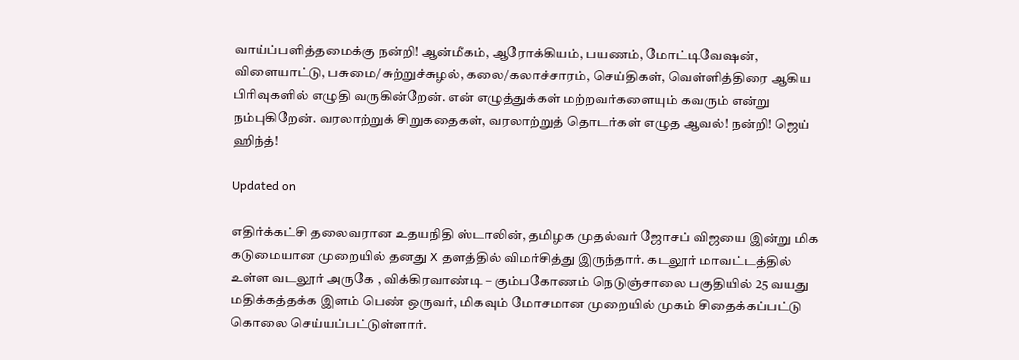வாய்ப்பளித்தமைக்கு நன்றி! ஆன்மீகம், ஆரோக்கியம், பயணம், மோட்டிவேஷன், விளையாட்டு, பசுமை/சுற்றுச்சுழல், கலை/கலாச்சாரம், செய்திகள், வெள்ளித்திரை ஆகிய பிரிவுகளில் எழுதி வருகின்றேன். என் எழுத்துக்கள் மற்றவர்களையும் கவரும் என்று நம்புகிறேன். வரலாற்றுக் சிறுகதைகள், வரலாற்றுத் தொடர்கள் எழுத ஆவல்! நன்றி! ஜெய் ஹிந்த்!

Updated on

எதிர்க்கட்சி தலைவரான உதயநிதி ஸ்டாலின், தமிழக முதல்வர் ஜோசப் விஜயை இன்று மிக கடுமையான முறையில் தனது X தளத்தில் விமர்சித்து இருந்தார். கடலூர் மாவட்டத்தில் உள்ள வடலூர் அருகே , விக்கிரவாண்டி – கும்பகோணம் நெடுஞ்சாலை பகுதியில் 25 வயது மதிக்கத்தக்க இளம் பெண் ஒருவர், மிகவும் மோசமான முறையில் முகம் சிதைக்கப்பட்டு கொலை செய்யப்பட்டுள்ளார்.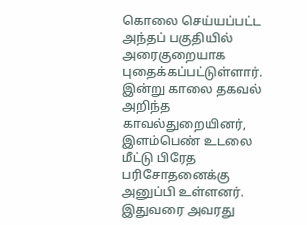கொலை செய்யப்பட்ட அந்தப் பகுதியில் அரைகுறையாக புதைக்கப்பட்டுள்ளார். இன்று காலை தகவல் அறிந்த காவல்துறையினர், இளம்பெண் உடலை மீட்டு பிரேத பரிசோதனைக்கு அனுப்பி உள்ளனர். இதுவரை அவரது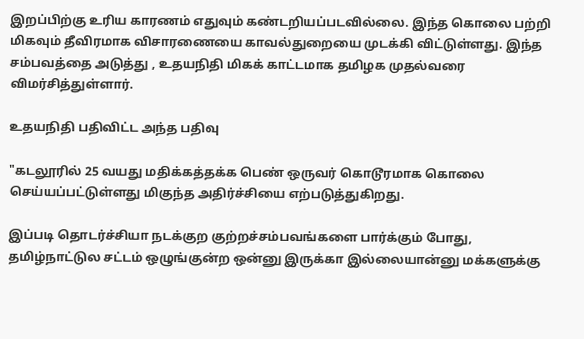இறப்பிற்கு உரிய காரணம் எதுவும் கண்டறியப்படவில்லை. இந்த கொலை பற்றி மிகவும் தீவிரமாக விசாரணையை காவல்துறையை முடக்கி விட்டுள்ளது. இந்த சம்பவத்தை அடுத்து , உதயநிதி மிகக் காட்டமாக தமிழக முதல்வரை விமர்சித்துள்ளார்.

உதயநிதி பதிவிட்ட அந்த பதிவு

"கடலூரில் 25 வயது மதிக்கத்தக்க பெண் ஒருவர் கொடூரமாக கொலை செய்யப்பட்டுள்ளது மிகுந்த அதிர்ச்சியை எற்படுத்துகிறது.

இப்படி தொடர்ச்சியா நடக்குற குற்றச்சம்பவங்களை பார்க்கும் போது, தமிழ்நாட்டுல சட்டம் ஒழுங்குன்ற ஒன்னு இருக்கா இல்லையான்னு மக்களுக்கு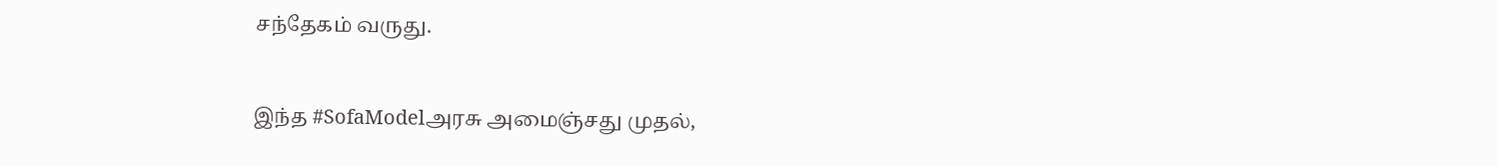சந்தேகம் வருது.

இந்த #SofaModelஅரசு அமைஞ்சது முதல்,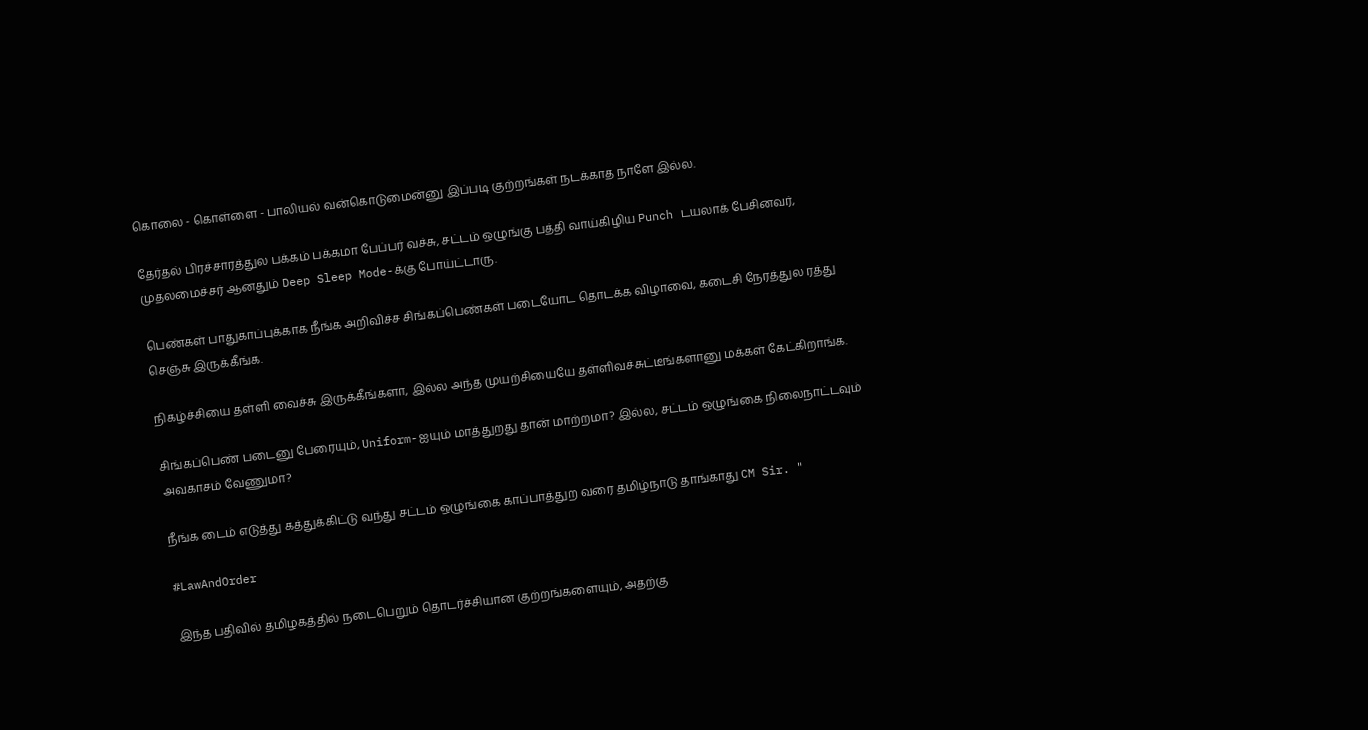கொலை - கொள்ளை - பாலியல் வன்கொடுமைன்னு இப்படி குற்றங்கள் நடக்காத நாளே இல்ல.

தேர்தல் பிரச்சாரத்துல பக்கம் பக்கமா பேப்பர் வச்சு, சட்டம் ஒழுங்கு பத்தி வாய்கிழிய Punch டயலாக் பேசினவர், முதலமைச்சர் ஆனதும் Deep Sleep Mode-க்கு போய்ட்டாரு.

பெண்கள் பாதுகாப்புக்காக நீங்க அறிவிச்ச சிங்கப்பெண்கள் படையோட தொடக்க விழாவை, கடைசி நேரத்துல ரத்து செஞ்சு இருக்கீங்க.

நிகழ்ச்சியை தள்ளி வைச்சு இருக்கீங்களா, இல்ல அந்த முயற்சியையே தள்ளிவச்சுட்டீங்களானு மக்கள் கேட்கிறாங்க.

சிங்கப்பெண் படைனு பேரையும், Uniform-ஐயும் மாத்துறது தான் மாற்றமா? இல்ல, சட்டம் ஒழுங்கை நிலைநாட்டவும் அவகாசம் வேணுமா?

நீங்க டைம் எடுத்து கத்துக்கிட்டு வந்து சட்டம் ஒழுங்கை காப்பாத்துற வரை தமிழ்நாடு தாங்காது CM Sir. "

#LawAndOrder

இந்த பதிவில் தமிழகத்தில் நடைபெறும் தொடர்ச்சியான குற்றங்களையும், அதற்கு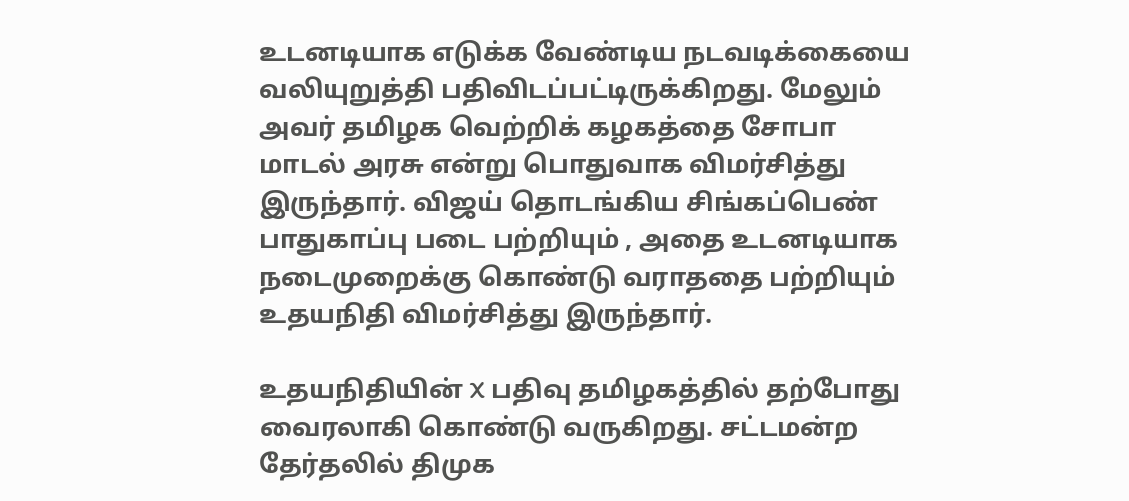உடனடியாக எடுக்க வேண்டிய நடவடிக்கையை வலியுறுத்தி பதிவிடப்பட்டிருக்கிறது. மேலும் அவர் தமிழக வெற்றிக் கழகத்தை சோபா மாடல் அரசு என்று பொதுவாக விமர்சித்து இருந்தார். விஜய் தொடங்கிய சிங்கப்பெண் பாதுகாப்பு படை பற்றியும் , அதை உடனடியாக நடைமுறைக்கு கொண்டு வராததை பற்றியும் உதயநிதி விமர்சித்து இருந்தார்.

உதயநிதியின் X பதிவு தமிழகத்தில் தற்போது வைரலாகி கொண்டு வருகிறது. சட்டமன்ற தேர்தலில் திமுக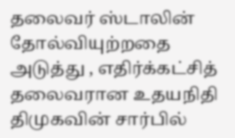தலைவர் ஸ்டாலின் தோல்வியுற்றதை அடுத்து , எதிர்க்கட்சித் தலைவரான உதயநிதி திமுகவின் சார்பில்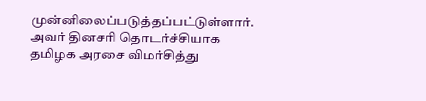முன்னிலைப்படுத்தப்பட்டுள்ளார். அவர் தினசரி தொடர்ச்சியாக தமிழக அரசை விமர்சித்து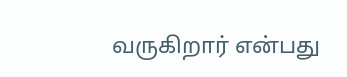வருகிறார் என்பது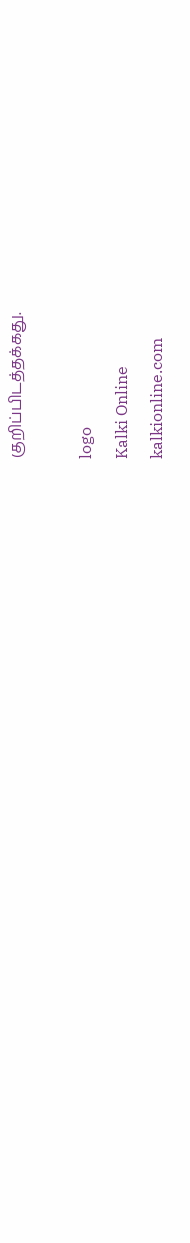குறிப்பிடத்தக்கது.

logo
Kalki Online
kalkionline.com